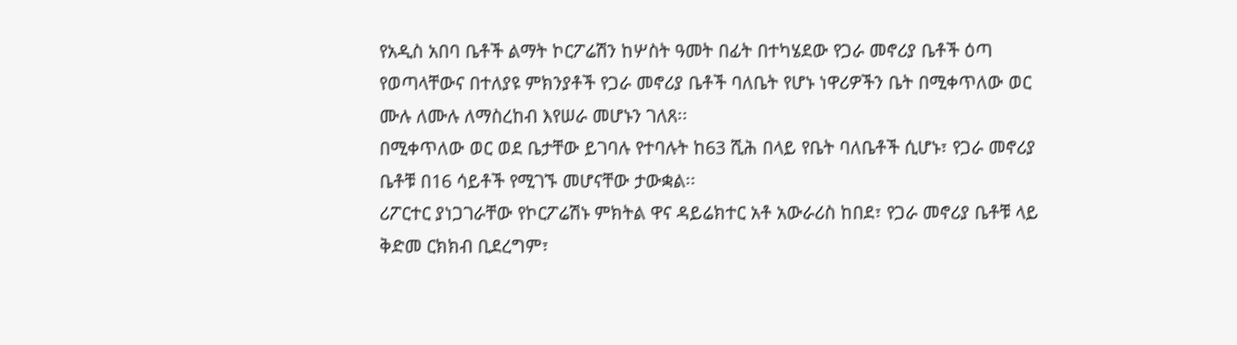የአዲስ አበባ ቤቶች ልማት ኮርፖሬሽን ከሦስት ዓመት በፊት በተካሄደው የጋራ መኖሪያ ቤቶች ዕጣ የወጣላቸውና በተለያዩ ምክንያቶች የጋራ መኖሪያ ቤቶች ባለቤት የሆኑ ነዋሪዎችን ቤት በሚቀጥለው ወር ሙሉ ለሙሉ ለማስረከብ እየሠራ መሆኑን ገለጸ፡፡
በሚቀጥለው ወር ወደ ቤታቸው ይገባሉ የተባሉት ከ63 ሺሕ በላይ የቤት ባለቤቶች ሲሆኑ፣ የጋራ መኖሪያ ቤቶቹ በ16 ሳይቶች የሚገኙ መሆናቸው ታውቋል፡፡
ሪፖርተር ያነጋገራቸው የኮርፖሬሽኑ ምክትል ዋና ዳይሬክተር አቶ አውራሪስ ከበደ፣ የጋራ መኖሪያ ቤቶቹ ላይ ቅድመ ርክክብ ቢደረግም፣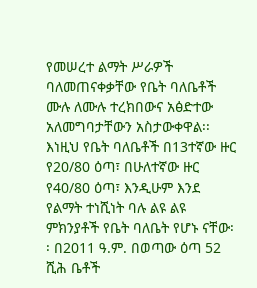የመሠረተ ልማት ሥራዎች ባለመጠናቀቃቸው የቤት ባለቤቶች ሙሉ ለሙሉ ተረክበውና አፅድተው አለመግባታቸውን አስታውቀዋል፡፡
እነዚህ የቤት ባለቤቶች በ13ተኛው ዙር የ20/80 ዕጣ፣ በሁለተኛው ዙር የ40/80 ዕጣ፣ እንዲሁም እንደ የልማት ተነሺነት ባሉ ልዩ ልዩ ምክንያቶች የቤት ባለቤት የሆኑ ናቸው፡፡ በ2011 ዓ.ም. በወጣው ዕጣ 52 ሺሕ ቤቶች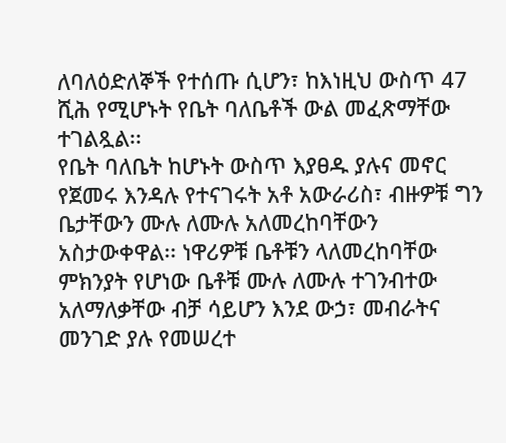ለባለዕድለኞች የተሰጡ ሲሆን፣ ከእነዚህ ውስጥ 47 ሺሕ የሚሆኑት የቤት ባለቤቶች ውል መፈጽማቸው ተገልጿል፡፡
የቤት ባለቤት ከሆኑት ውስጥ እያፀዱ ያሉና መኖር የጀመሩ እንዳሉ የተናገሩት አቶ አውራሪስ፣ ብዙዎቹ ግን ቤታቸውን ሙሉ ለሙሉ አለመረከባቸውን አስታውቀዋል፡፡ ነዋሪዎቹ ቤቶቹን ላለመረከባቸው ምክንያት የሆነው ቤቶቹ ሙሉ ለሙሉ ተገንብተው አለማለቃቸው ብቻ ሳይሆን እንደ ውኃ፣ መብራትና መንገድ ያሉ የመሠረተ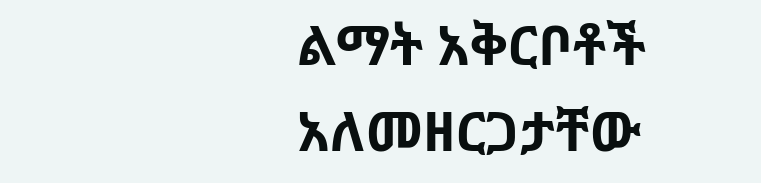ልማት አቅርቦቶች አለመዘርጋታቸው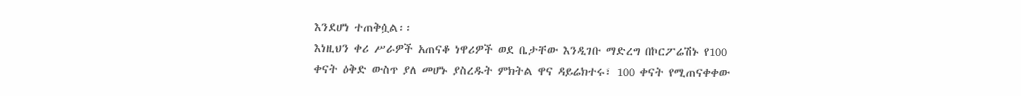እንደሆነ ተጠቅሷል፡፡
እነዚህን ቀሪ ሥራዎች አጠናቆ ነዋሪዎች ወደ ቤታቸው እንዲገቡ ማድረግ በኮርፖሬሽኑ የ100 ቀናት ዕቅድ ውስጥ ያለ መሆኑ ያስረዱት ምክትል ዋና ዳይሬክተሩ፣ 100 ቀናት የሚጠናቀቀው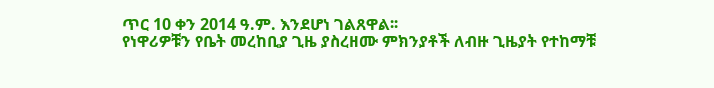ጥር 10 ቀን 2014 ዓ.ም. እንደሆነ ገልጸዋል፡፡
የነዋሪዎቹን የቤት መረከቢያ ጊዜ ያስረዘሙ ምክንያቶች ለብዙ ጊዜያት የተከማቹ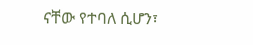ናቸው የተባለ ሲሆን፣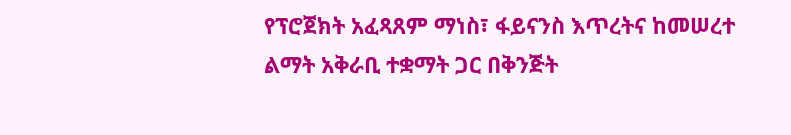የፕሮጀክት አፈጻጸም ማነስ፣ ፋይናንስ እጥረትና ከመሠረተ ልማት አቅራቢ ተቋማት ጋር በቅንጅት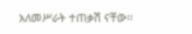አለመሥራት ተጠቃሽ ናቸው፡፡